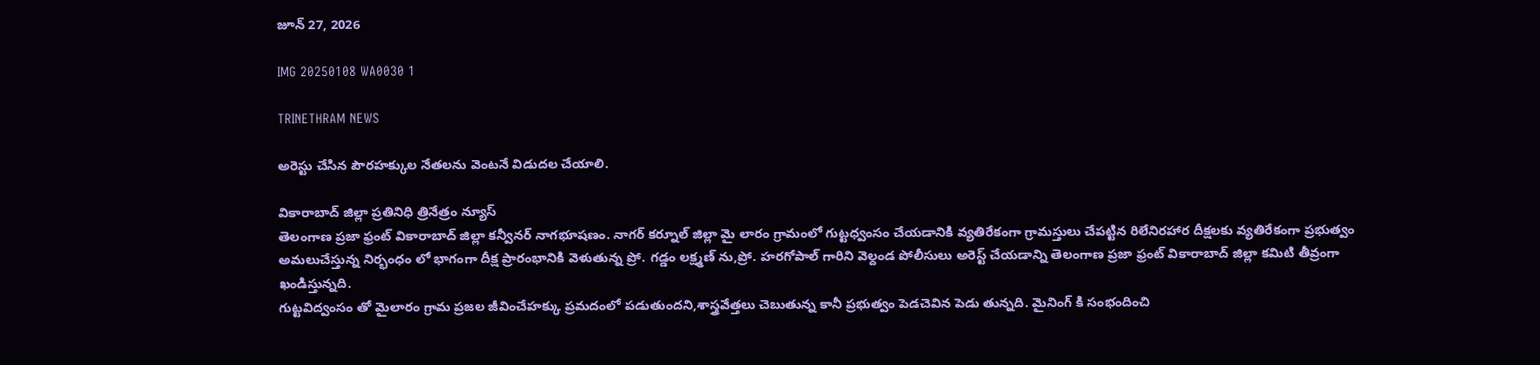జూన్ 27, 2026

IMG 20250108 WA0030 1

TRINETHRAM NEWS

అరెస్టు చేసిన పౌరహక్కుల నేతలను వెంటనే విడుదల చేయాలి.

వికారాబాద్ జిల్లా ప్రతినిధి త్రినేత్రం న్యూస్
తెలంగాణ ప్రజా ఫ్రంట్ వికారాబాద్ జిల్లా కన్వీనర్ నాగభూషణం. నాగర్ కర్నూల్ జిల్లా మై లారం గ్రామంలో గుట్టధ్వంసం చేయడానికి వ్యతిరేకంగా గ్రామస్తులు చేపట్టిన రిలేనిరహార దీక్షలకు వ్యతిరేకంగా ప్రభుత్వం అమలుచేస్తున్న నిర్భంధం లో భాగంగా దీక్ష ప్రారంభానికి వెళుతున్న ప్రో. గడ్డం లక్ష్మణ్ ను,ప్రో. హరగోపాల్ గారిని వెల్దండ పోలీసులు అరెస్ట్ చేయడాన్ని తెలంగాణ ప్రజా ఫ్రంట్ వికారాబాద్ జిల్లా కమిటి తీవ్రంగా ఖండిస్తున్నది.
గుట్టవిద్వంసం తో మైలారం గ్రామ ప్రజల జీవించేహక్కు ప్రమదంలో పడుతుందని,శాస్త్రవేత్తలు చెబుతున్న కానీ ప్రభుత్వం పెడచెవిన పెడు తున్నది. మైనింగ్ కి సంభందించి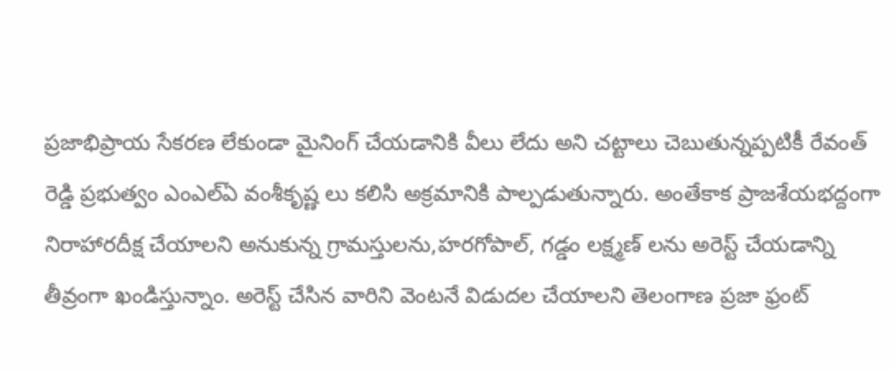ప్రజాభిప్రాయ సేకరణ లేకుండా మైనింగ్ చేయడానికి వీలు లేదు అని చట్టాలు చెబుతున్నప్పటికీ రేవంత్ రెడ్డి ప్రభుత్వం ఎంఎల్ఏ వంశీకృష్ణ లు కలిసి అక్రమానికి పాల్పడుతున్నారు. అంతేకాక ప్రాజశేయభద్దంగా నిరాహారదీక్ష చేయాలని అనుకున్న గ్రామస్తులను,హరగోపాల్, గడ్డం లక్ష్మణ్ లను అరెస్ట్ చేయడాన్ని తీవ్రంగా ఖండిస్తున్నాం. అరెస్ట్ చేసిన వారిని వెంటనే విడుదల చేయాలని తెలంగాణ ప్రజా ఫ్రంట్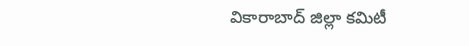వికారాబాద్ జిల్లా కమిటీ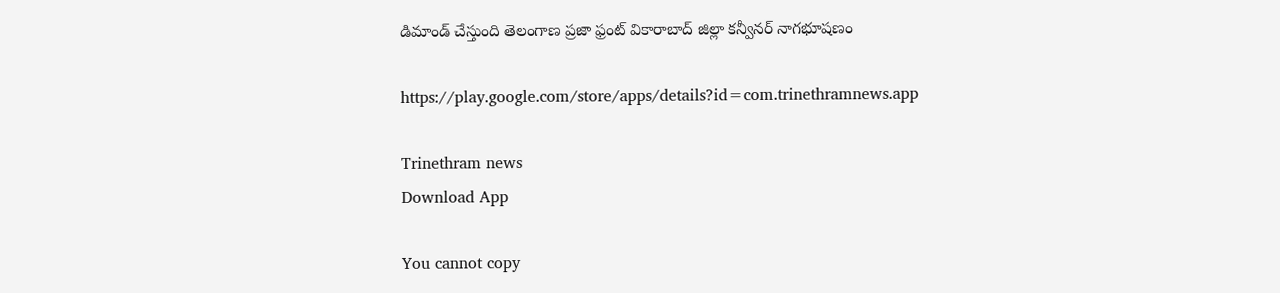డిమాండ్ చేస్తుంది తెలంగాణ ప్రజా ఫ్రంట్ వికారాబాద్ జిల్లా కన్వీనర్ నాగభూషణం

https://play.google.com/store/apps/details?id=com.trinethramnews.app

Trinethram news
Download App

You cannot copy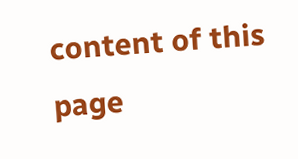content of this page